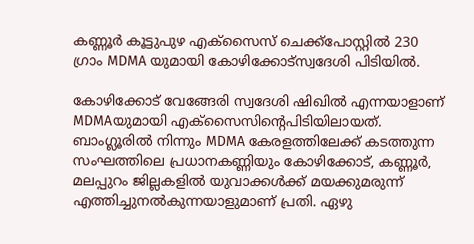കണ്ണൂർ കൂട്ടുപുഴ എക്സൈസ് ചെക്ക്പോസ്റ്റിൽ 230 ഗ്രാം MDMA യുമായി കോഴിക്കോട്സ്വദേശി പിടിയിൽ.

കോഴിക്കോട് വേങ്ങേരി സ്വദേശി ഷിഖിൽ എന്നയാളാണ് MDMAയുമായി എക്‌സൈസിന്റെപിടിയിലായത്. ബാംഗ്ലൂരിൽ നിന്നും MDMA കേരളത്തിലേക്ക് കടത്തുന്ന സംഘത്തിലെ പ്രധാനകണ്ണിയും കോഴിക്കോട്, കണ്ണൂർ, മലപ്പുറം ജില്ലകളിൽ യുവാക്കൾക്ക് മയക്കുമരുന്ന് എത്തിച്ചുനൽകുന്നയാളുമാണ് പ്രതി. ഏഴു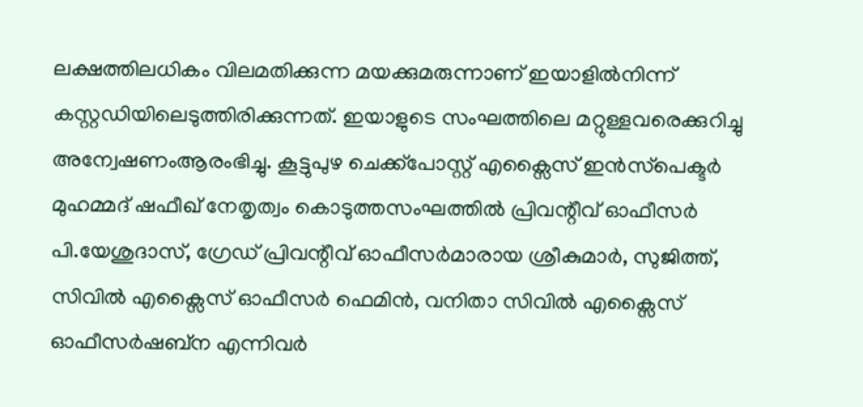ലക്ഷത്തിലധികം വിലമതിക്കുന്ന മയക്കുമരുന്നാണ് ഇയാളിൽനിന്ന് കസ്റ്റഡിയിലെടുത്തിരിക്കുന്നത്. ഇയാളുടെ സംഘത്തിലെ മറ്റുള്ളവരെക്കുറിച്ചു അന്വേഷണംആരംഭിച്ചു. കൂട്ടുപുഴ ചെക്ക്പോസ്റ്റ് എക്സൈസ് ഇൻസ്‌പെക്ടർ മുഹമ്മദ്‌ ഷഫീഖ്‌ നേതൃത്വം കൊടുത്തസംഘത്തിൽ പ്രിവന്റീവ് ഓഫീസർ പി.യേശുദാസ്, ഗ്രേഡ് പ്രിവന്റീവ് ഓഫീസർമാരായ ശ്രീകുമാർ, സുജിത്ത്, സിവിൽ എക്സൈസ് ഓഫീസർ ഫെമിൻ, വനിതാ സിവിൽ എക്സൈസ് ഓഫീസർഷബ്ന എന്നിവർ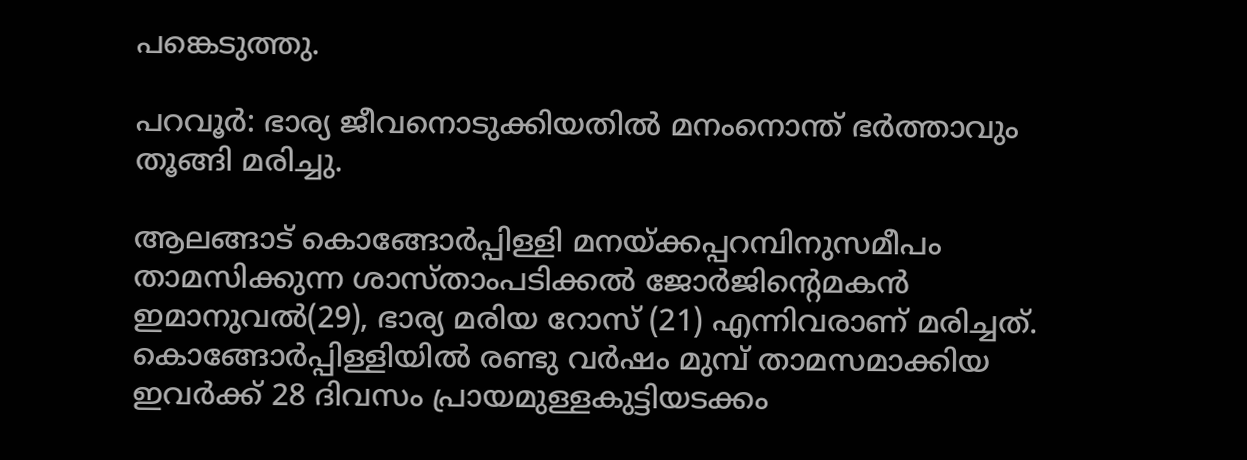പങ്കെടുത്തു.

പറവൂർ: ഭാര്യ ജീവനൊടുക്കിയതിൽ മനംനൊന്ത് ഭർത്താവും തൂങ്ങി മരിച്ചു.

ആലങ്ങാട് കൊങ്ങോര്‍പ്പിള്ളി മനയ്ക്കപ്പറമ്പിനുസമീപം താമസിക്കുന്ന ശാസ്താംപടിക്കല്‍ ജോര്‍ജിന്റെമകന്‍ ഇമാനുവല്‍(29), ഭാര്യ മരിയ റോസ് (21) എന്നിവരാണ് മരിച്ചത്.  കൊങ്ങോര്‍പ്പിള്ളിയില്‍ രണ്ടു വര്‍ഷം മുമ്പ് താമസമാക്കിയ ഇവർക്ക് 28 ദിവസം പ്രായമുള്ളകുട്ടിയടക്കം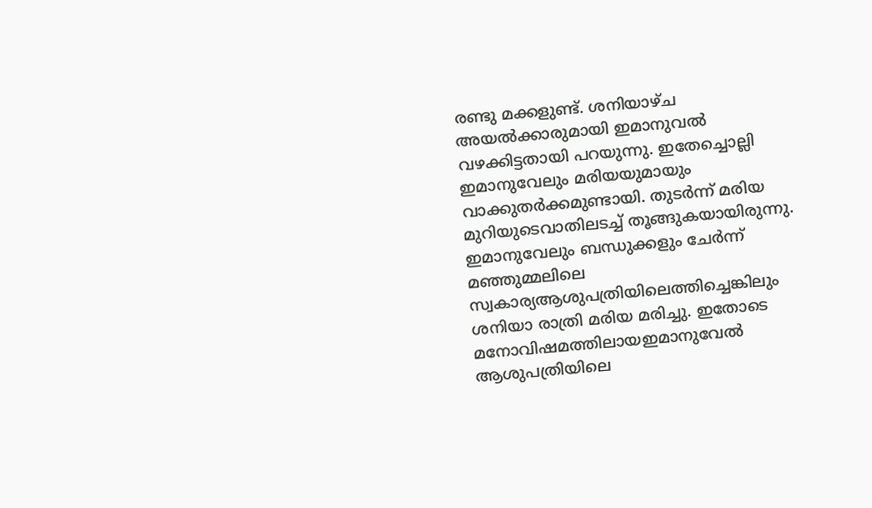രണ്ടു മക്കളുണ്ട്. ശനിയാഴ്ച അയല്‍ക്കാരുമായി ഇമാനുവല്‍ വഴക്കിട്ടതായി പറയുന്നു. ഇതേച്ചൊല്ലി ഇമാനുവേലും മരിയയുമായും വാക്കുതർക്കമുണ്ടായി. തുടര്‍ന്ന് മരിയ മുറിയുടെവാതിലടച്ച് തൂങ്ങുകയായിരുന്നു. ഇമാനുവേലും ബന്ധുക്കളും ചേര്‍ന്ന് മഞ്ഞുമ്മലിലെ സ്വകാര്യആശുപത്രിയിലെത്തിച്ചെങ്കിലും ശനിയാ രാത്രി മരിയ മരിച്ചു. ഇതോടെ മനോവിഷമത്തിലായഇമാനുവേൽ ആശുപത്രിയിലെ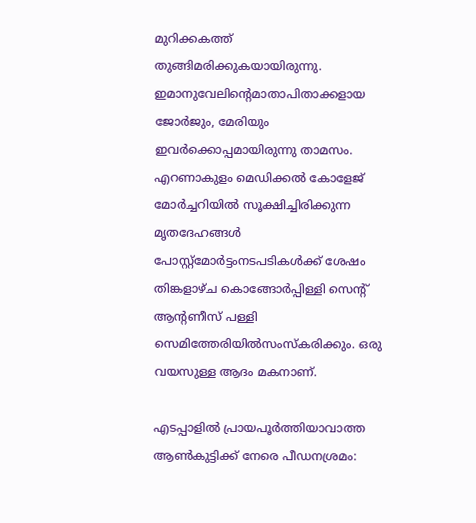മുറിക്കകത്ത് തുങ്ങിമരിക്കുകയായിരുന്നു. ഇമാനുവേലിൻ്റെമാതാപിതാക്കളായ ജോർജും, മേരിയും ഇവർക്കൊപ്പമായിരുന്നു താമസം.  എറണാകുളം മെഡിക്കല്‍ കോളേജ് മോര്‍ച്ചറിയിൽ സൂക്ഷിച്ചിരിക്കുന്ന മൃതദേഹങ്ങൾ പോസ്റ്റ്മോർട്ടംനടപടികൾക്ക് ശേഷം തിങ്കളാഴ്ച കൊങ്ങോര്‍പ്പിള്ളി സെൻ്റ് ആന്റണീസ് പള്ളി സെമിത്തേരിയില്‍സംസ്‌കരിക്കും. ഒരു വയസുള്ള ആദം മകനാണ്.

എടപ്പാളില്‍ പ്രായപൂര്‍ത്തിയാവാത്ത ആണ്‍കുട്ടിക്ക് നേരെ പീഡനശ്രമം: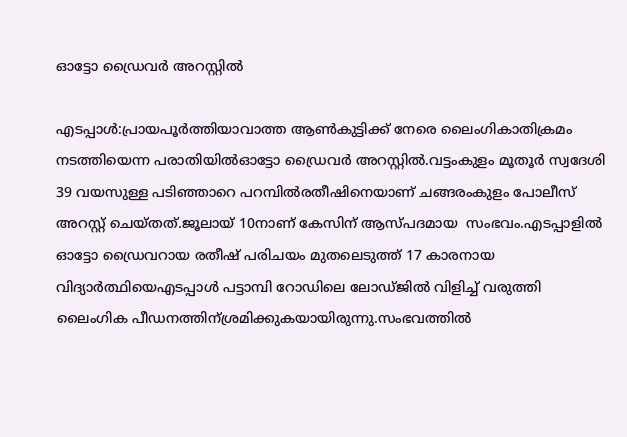ഓട്ടോ ഡ്രൈവര്‍ അറസ്റ്റില്‍

എടപ്പാൾ:പ്രായപൂര്‍ത്തിയാവാത്ത ആണ്‍കുട്ടിക്ക് നേരെ ലൈംഗികാതിക്രമം നടത്തിയെന്ന പരാതിയില്‍ഓട്ടോ ഡ്രൈവര്‍ അറസ്റ്റില്‍.വട്ടംകുളം മൂതൂര്‍ സ്വദേശി 39 വയസുള്ള പടിഞ്ഞാറെ പറമ്പില്‍രതീഷിനെയാണ് ചങ്ങരംകുളം പോലീസ് അറസ്റ്റ് ചെയ്തത്.ജൂലായ് 10നാണ് കേസിന് ആസ്പദമായ  സംഭവം.എടപ്പാളില്‍ ഓട്ടോ ഡ്രൈവറായ രതീഷ് പരിചയം മുതലെടുത്ത് 17 കാരനായ വിദ്യാർത്ഥിയെഎടപ്പാള്‍ പട്ടാമ്പി റോഡിലെ ലോഡ്ജില്‍ വിളിച്ച് വരുത്തി ലൈംഗിക പീഡനത്തിന്ശ്രമിക്കുകയായിരുന്നു.സംഭവത്തില്‍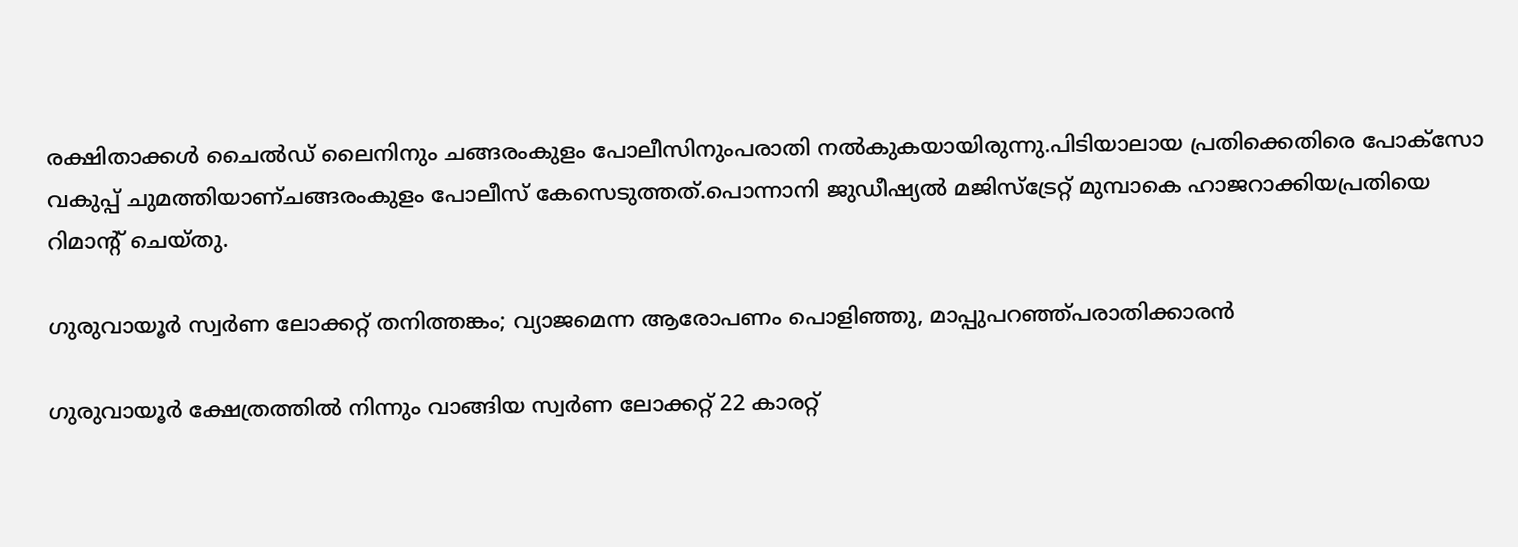രക്ഷിതാക്കള്‍ ചൈല്‍ഡ് ലൈനിനും ചങ്ങരംകുളം പോലീസിനുംപരാതി നല്‍കുകയായിരുന്നു.പിടിയാലായ പ്രതിക്കെതിരെ പോക്സോ വകുപ്പ് ചുമത്തിയാണ്ചങ്ങരംകുളം പോലീസ് കേസെടുത്തത്.പൊന്നാനി ജുഡീഷ്യല്‍ മജിസ്ട്രേറ്റ് മുമ്പാകെ ഹാജറാക്കിയപ്രതിയെ റിമാന്റ് ചെയ്തു.

ഗുരുവായൂർ സ്വർണ ലോക്കറ്റ് തനിത്തങ്കം; വ്യാജമെന്ന ആരോപണം പൊളിഞ്ഞു, മാപ്പുപറഞ്ഞ്പരാതിക്കാരൻ

ഗുരുവായൂര്‍ ക്ഷേത്രത്തില്‍ നിന്നും വാങ്ങിയ സ്വർണ ലോക്കറ്റ് 22 കാരറ്റ്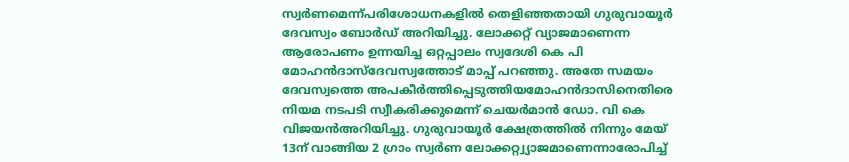സ്വർണമെന്ന്പരിശോധനകളില്‍ തെളിഞ്ഞതായി ഗുരുവായൂര്‍ ദേവസ്വം ബോര്‍ഡ് അറിയിച്ചു. ലോക്കറ്റ് വ്യാജമാണെന്ന ആരോപണം ഉന്നയിച്ച ഒറ്റപ്പാലം സ്വദേശി കെ പി മോഹന്‍ദാസ്ദേവസ്വത്തോട് മാപ്പ് പറഞ്ഞു. അതേ സമയം ദേവസ്വത്തെ അപകീര്‍ത്തിപ്പെടുത്തിയമോഹന്‍ദാസിനെതിരെ നിയമ നടപടി സ്വീകരിക്കുമെന്ന് ചെയര്‍മാന്‍ ഡോ. വി കെ വിജയന്‍അറിയിച്ചു. ഗുരുവായൂര്‍ ക്ഷേത്രത്തില്‍ നിന്നും മേയ് 13ന് വാങ്ങിയ 2 ഗ്രാം സ്വർണ ലോക്കറ്റ്വ്യാജമാണെന്നാരോപിച്ച്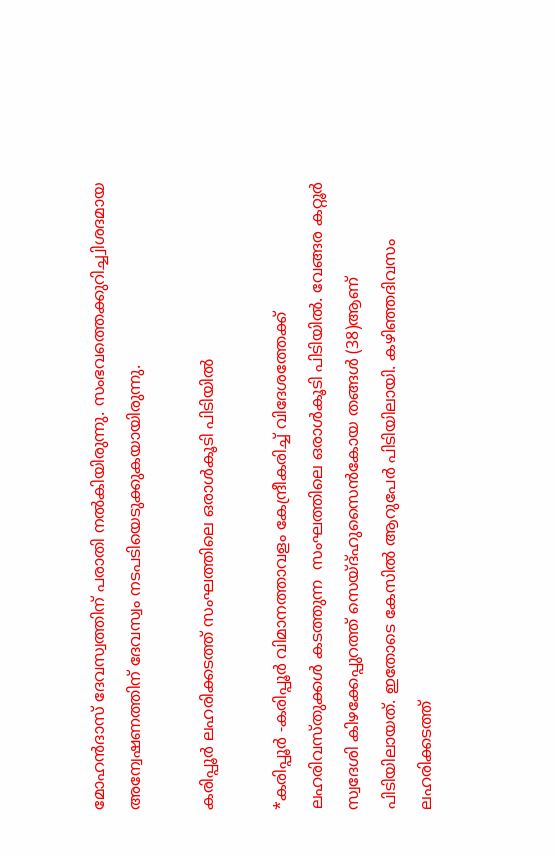മോഹന്‍ദാസ് ദേവസ്വത്തിന് പരാതി നല്‍കിയിരുന്നു. സംഭവത്തെക്കുറിച്ച്വിശദമായ അന്വേഷണത്തിന് ദേവസ്വം നടപടിയെടുക്കുകയായിരുന്നു.

കരിപ്പൂർ ലഹരിക്കടത്ത്‌ സംഘത്തിലെ ഒരാൾകൂടി പിടിയിൽ

*കരിപ്പൂർ -കരിപ്പൂർ വിമാനത്താവളം കേന്ദ്രീകരിച്ച് വിദേശത്തേക്ക് ലഹരിവസ്തുക്കൾ കടത്തുന്ന  സംഘത്തിലെ ഒരാൾകൂടി പിടിയിൽ. വേങ്ങര കറ്റൂർ സ്വദേശി കിഴക്കേപ്പുറത്ത് സെയ്ദ്ഹുസൈൻകോയ തങ്ങൾ (38)ആണ് പിടിയിലായത്. ഇതോടെ കേസിൽ ആറുപേർ പിടിയിലായി. കഴിഞ്ഞദിവസം ലഹരിക്കടത്ത്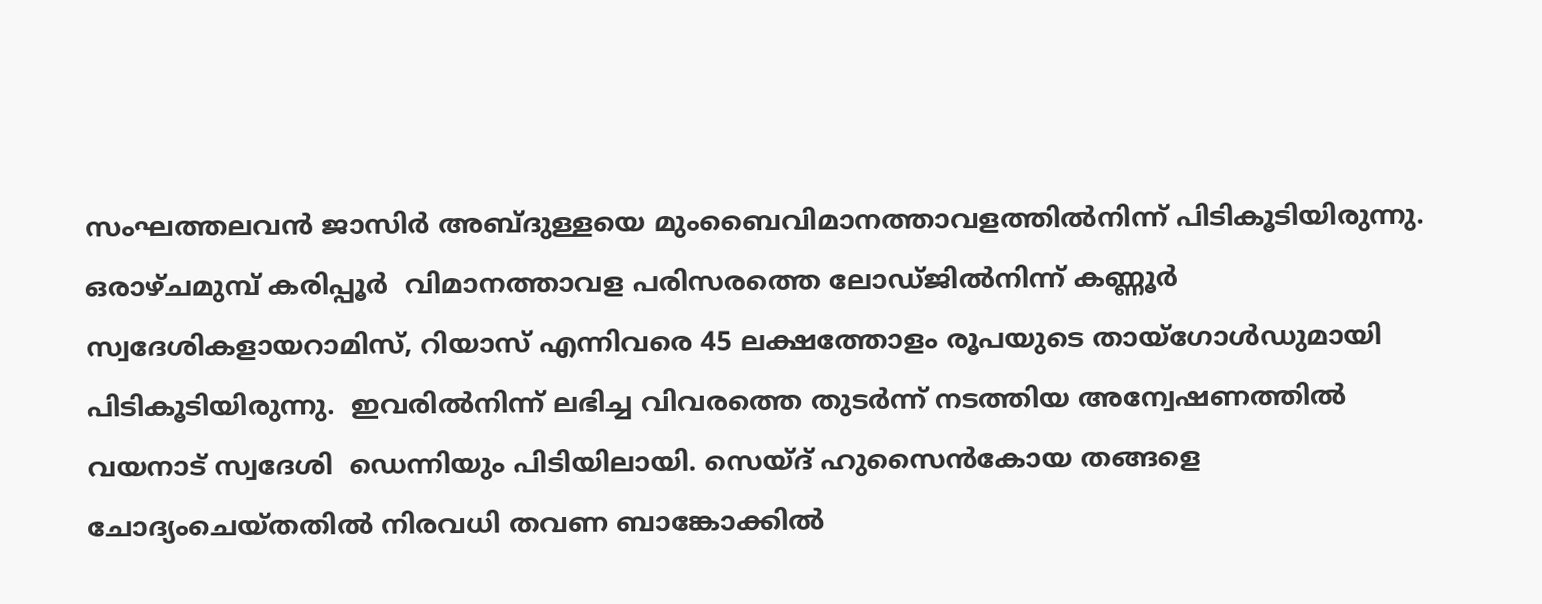സംഘത്തലവൻ ജാസിർ അബ്ദുള്ളയെ മുംബൈവിമാനത്താവളത്തിൽനിന്ന് പിടികൂടിയിരുന്നു. ഒരാഴ്ചമുമ്പ്‌ കരിപ്പൂർ  വിമാനത്താവള പരിസരത്തെ ലോഡ്ജിൽനിന്ന് കണ്ണൂർ സ്വദേശികളായറാമിസ്, റിയാസ് എന്നിവരെ 45 ലക്ഷത്തോളം രൂപയുടെ തായ്ഗോൾഡുമായി പിടികൂടിയിരുന്നു.  ഇവരിൽനിന്ന് ലഭിച്ച വിവരത്തെ തുടർന്ന് നടത്തിയ അന്വേഷണത്തിൽ വയനാട് സ്വദേശി  ഡെന്നിയും പിടിയിലായി. സെയ്ദ് ഹുസൈൻകോയ തങ്ങളെ ചോദ്യംചെയ്തതിൽ നിരവധി തവണ ബാങ്കോക്കിൽ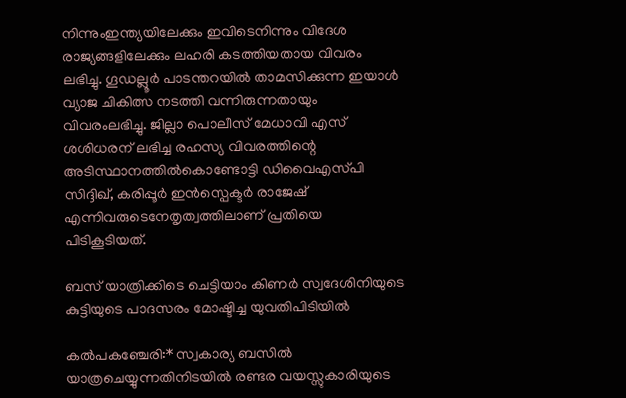നിന്നുംഇന്ത്യയിലേക്കും ഇവിടെനിന്നും വിദേശ രാജ്യങ്ങളിലേക്കും ലഹരി കടത്തിയതായ വിവരം ലഭിച്ചു. ഗൂഡല്ലൂർ പാടന്തറയിൽ താമസിക്കുന്ന ഇയാൾ വ്യാജ ചികിത്സ നടത്തി വന്നിരുന്നതായും വിവരംലഭിച്ചു. ജില്ലാ പൊലീസ് മേധാവി എസ്‌  ശശിധരന്‌ ലഭിച്ച രഹസ്യ വിവരത്തിന്റെ അടിസ്ഥാനത്തിൽകൊണ്ടോട്ടി ഡിവൈഎസ്‌പി സിദ്ദിഖ്, കരിപ്പൂർ ഇൻസ്പെക്ടർ രാജേഷ് എന്നിവരുടെനേതൃത്വത്തിലാണ് പ്രതിയെ പിടികൂടിയത്.

ബസ് യാത്രിക്കിടെ ചെട്ടിയാം കിണർ സ്വദേശിനിയുടെ കുട്ടിയുടെ പാദസരം മോഷ്ടിച്ച യുവതിപിടിയിൽ

കൽപകഞ്ചേരി:* സ്വകാര്യ ബസിൽ യാത്രചെയ്യുന്നതിനിടയിൽ രണ്ടര വയസ്സുകാരിയുടെ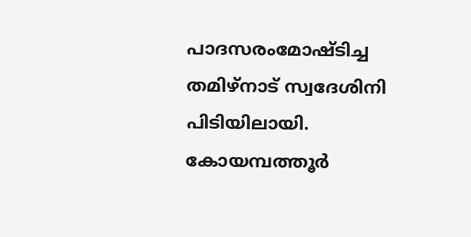പാദസരംമോഷ്ടിച്ച തമിഴ്നാട് സ്വദേശിനി പിടിയിലായി. കോയമ്പത്തൂർ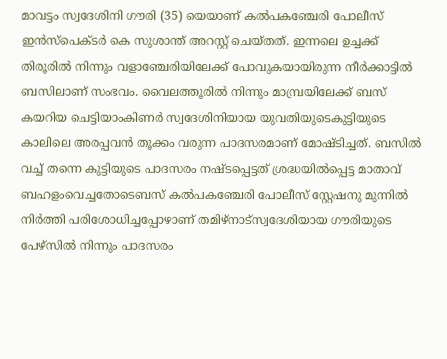മാവട്ടം സ്വദേശിനി ഗൗരി (35) യെയാണ് കൽപകഞ്ചേരി പോലീസ് ഇൻസ്പെക്ടർ കെ സുശാന്ത് അറസ്റ്റ് ചെയ്തത്. ഇന്നലെ ഉച്ചക്ക് തിരൂരിൽ നിന്നും വളാഞ്ചേരിയിലേക്ക് പോവുകയായിരുന്ന നീർക്കാട്ടിൽ ബസിലാണ് സംഭവം. വൈലത്തൂരിൽ നിന്നും മാമ്പ്രയിലേക്ക് ബസ് കയറിയ ചെട്ടിയാംകിണർ സ്വദേശിനിയായ യുവതിയുടെകുട്ടിയുടെ കാലിലെ അരപ്പവൻ തൂക്കം വരുന്ന പാദസരമാണ് മോഷ്ടിച്ചത്. ബസിൽ വച്ച് തന്നെ കുട്ടിയുടെ പാദസരം നഷ്ടപ്പെട്ടത് ശ്രദ്ധയിൽപ്പെട്ട മാതാവ് ബഹളംവെച്ചതോടെബസ് കൽപകഞ്ചേരി പോലീസ് സ്റ്റേഷനു മുന്നിൽ നിർത്തി പരിശോധിച്ചപ്പോഴാണ് തമിഴ്നാട്സ്വദേശിയായ ഗൗരിയുടെ പേഴ്സിൽ നിന്നും പാദസരം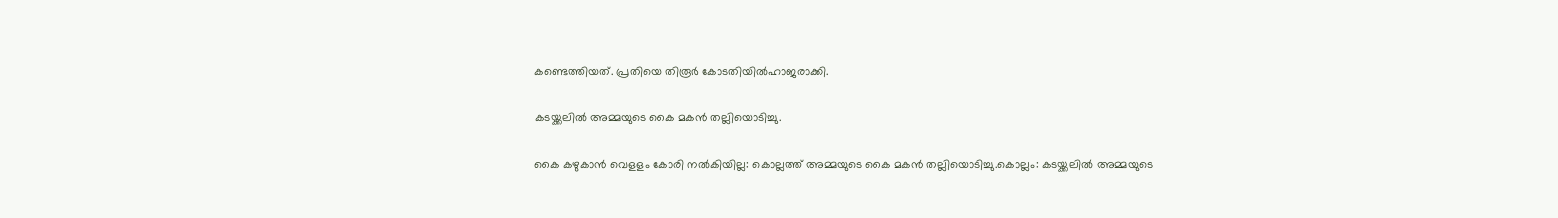കണ്ടെത്തിയത്. പ്രതിയെ തിരൂർ കോടതിയിൽഹാജരാക്കി.

കടയ്ക്കലില്‍ അമ്മയുടെ കൈ മകന്‍ തല്ലിയൊടിച്ചു.

കൈ കഴുകാന്‍ വെളളം കോരി നല്‍കിയില്ല: കൊല്ലത്ത് അമ്മയുടെ കൈ മകന്‍ തല്ലിയൊടിച്ചു.കൊല്ലം: കടയ്ക്കലില്‍ അമ്മയുടെ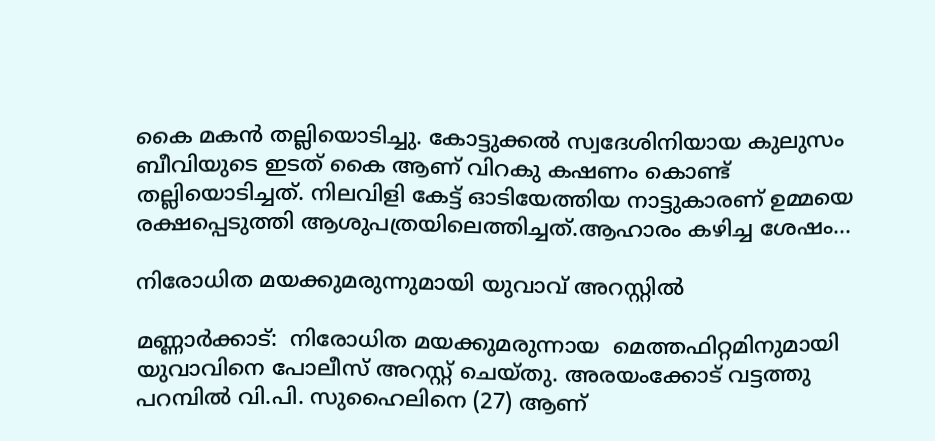കൈ മകന്‍ തല്ലിയൊടിച്ചു. കോട്ടുക്കല്‍ സ്വദേശിനിയായ കുലുസം ബീവിയുടെ ഇടത് കൈ ആണ് വിറകു കഷണം കൊണ്ട് തല്ലിയൊടിച്ചത്. നിലവിളി കേട്ട് ഓടിയേത്തിയ നാട്ടുകാരണ് ഉമ്മയെ രക്ഷപ്പെടുത്തി ആശുപത്രയിലെത്തിച്ചത്.ആഹാരം കഴിച്ച ശേഷം…

നിരോധിത മയക്കുമരുന്നുമായി യുവാവ് അറസ്റ്റിൽ

മണ്ണാർക്കാട്:  നിരോധിത മയക്കുമരുന്നായ  മെത്തഫിറ്റമിനുമായി യുവാവിനെ പോലീസ് അറസ്റ്റ് ചെയ്തു. അരയംക്കോട് വട്ടത്തു പറമ്പിൽ വി.പി. സുഹൈലിനെ (27) ആണ്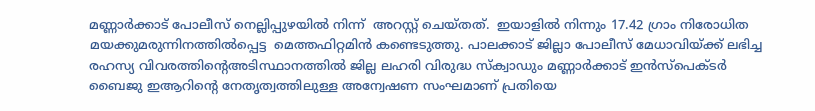മണ്ണാർക്കാട് പോലീസ് നെല്ലിപ്പുഴയിൽ നിന്ന്  അറസ്റ്റ് ചെയ്തത്.  ഇയാളിൽ നിന്നും 17.42 ഗ്രാം നിരോധിത മയക്കുമരുന്നിനത്തിൽപ്പെട്ട  മെത്തഫിറ്റമിൻ കണ്ടെടുത്തു. പാലക്കാട് ജില്ലാ പോലീസ് മേധാവിയ്ക്ക് ലഭിച്ച രഹസ്യ വിവരത്തിന്റെഅടിസ്ഥാനത്തിൽ ജില്ല ലഹരി വിരുദ്ധ സ്ക്വാഡും മണ്ണാർക്കാട് ഇൻസ്പെക്ടർ ബൈജു ഇആറിൻ്റെ നേതൃത്വത്തിലുള്ള അന്വേഷണ സംഘമാണ് പ്രതിയെ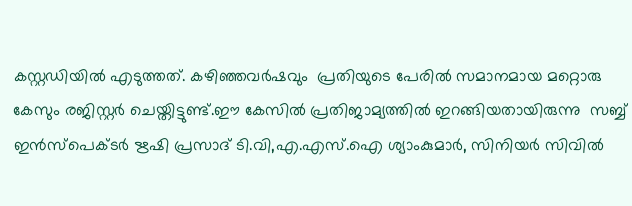കസ്റ്റഡിയിൽ എടുത്തത്. കഴിഞ്ഞവർഷവും  പ്രതിയുടെ പേരിൽ സമാനമായ മറ്റൊരു കേസും രജിസ്റ്റർ ചെയ്തിട്ടുണ്ട്.ഈ കേസിൽ പ്രതിജാമ്യത്തിൽ ഇറങ്ങിയതായിരുന്നു  സബ്ബ്  ഇൻസ്‌പെക്ടർ ഋഷി പ്രസാദ് ടി.വി,എ.എസ്.ഐ ശ്യാംകുമാർ, സിനിയർ സിവിൽ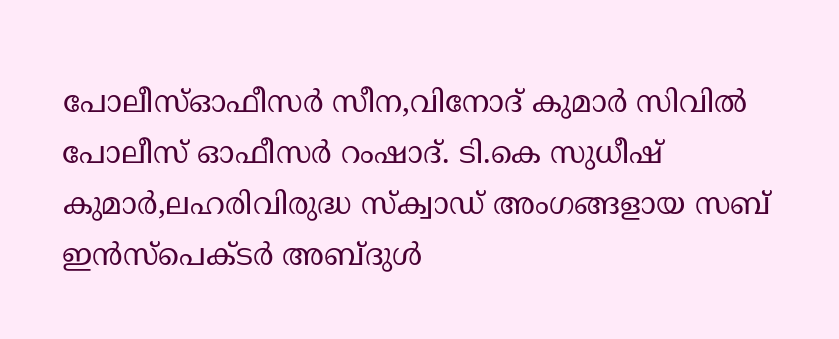പോലീസ്ഓഫീസർ സീന,വിനോദ് കുമാർ സിവിൽ പോലീസ് ഓഫീസർ റംഷാദ്. ടി.കെ സുധീഷ് കുമാർ,ലഹരിവിരുദ്ധ സ്ക്വാഡ് അംഗങ്ങളായ സബ് ഇൻസ്പെക്ടർ അബ്ദുൾ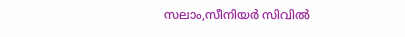സലാം,സീനിയർ സിവിൽ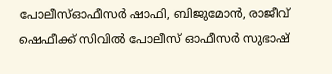പോലീസ്ഓഫീസർ ഷാഫി, ബിജുമോൻ, രാജീവ് ഷെഫീക്ക് സിവിൽ പോലീസ് ഓഫീസർ സുഭാഷ്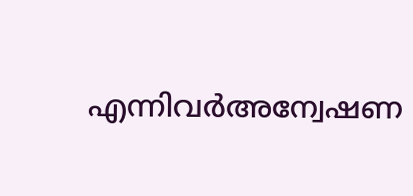എന്നിവർഅന്വേഷണ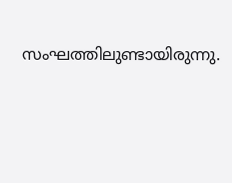സംഘത്തിലുണ്ടായിരുന്നു.